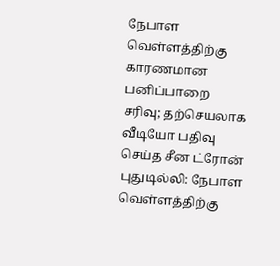நேபாள வெள்ளத்திற்கு காரணமான பனிப்பாறை சரிவு; தற்செயலாக வீடியோ பதிவு செய்த சீன ட்ரோன்
புதுடில்லி: நேபாள வெள்ளத்திற்கு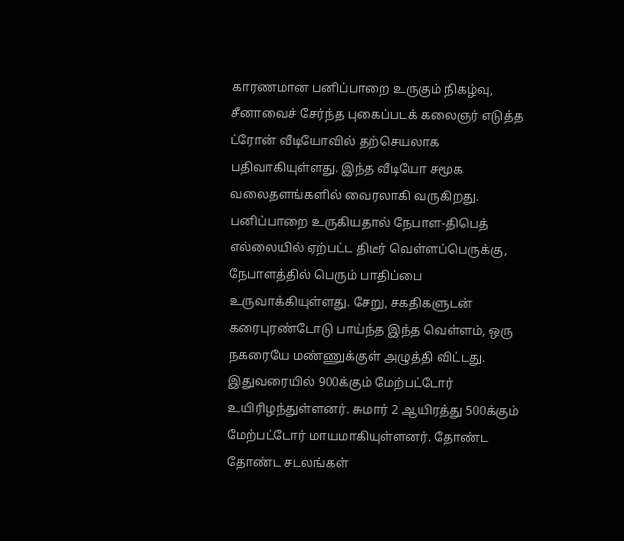காரணமான பனிப்பாறை உருகும் நிகழ்வு, சீனாவைச் சேர்ந்த புகைப்படக் கலைஞர் எடுத்த ட்ரோன் வீடியோவில் தற்செயலாக பதிவாகியுள்ளது. இந்த வீடியோ சமூக வலைதளங்களில் வைரலாகி வருகிறது.
பனிப்பாறை உருகியதால் நேபாள-திபெத் எல்லையில் ஏற்பட்ட திடீர் வெள்ளப்பெருக்கு, நேபாளத்தில் பெரும் பாதிப்பை உருவாக்கியுள்ளது. சேறு, சகதிகளுடன் கரைபுரண்டோடு பாய்ந்த இந்த வெள்ளம், ஒரு நகரையே மண்ணுக்குள் அழுத்தி விட்டது. இதுவரையில் 900க்கும் மேற்பட்டோர் உயிரிழந்துள்ளனர். சுமார் 2 ஆயிரத்து 500க்கும் மேற்பட்டோர் மாயமாகியுள்ளனர். தோண்ட தோண்ட சடலங்கள்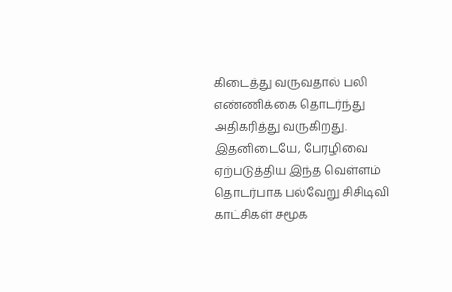கிடைத்து வருவதால் பலி எண்ணிக்கை தொடர்ந்து அதிகரித்து வருகிறது.
இதனிடையே, பேரழிவை ஏற்படுத்திய இந்த வெள்ளம் தொடர்பாக பல்வேறு சிசிடிவி காட்சிகள் சமூக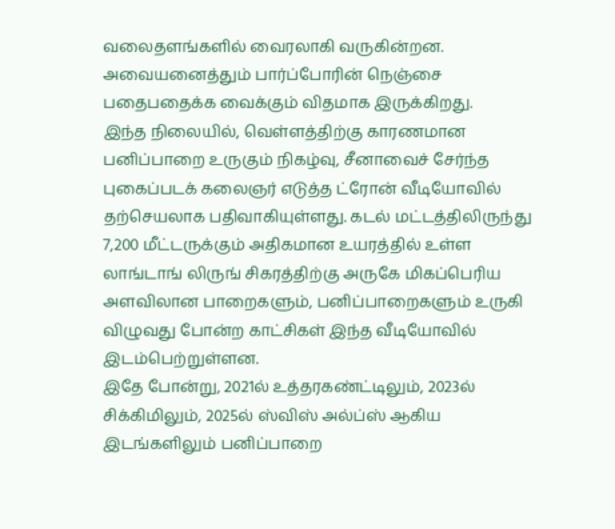வலைதளங்களில் வைரலாகி வருகின்றன. அவையனைத்தும் பார்ப்போரின் நெஞ்சை பதைபதைக்க வைக்கும் விதமாக இருக்கிறது.
இந்த நிலையில், வெள்ளத்திற்கு காரணமான பனிப்பாறை உருகும் நிகழ்வு, சீனாவைச் சேர்ந்த புகைப்படக் கலைஞர் எடுத்த ட்ரோன் வீடியோவில் தற்செயலாக பதிவாகியுள்ளது. கடல் மட்டத்திலிருந்து 7,200 மீட்டருக்கும் அதிகமான உயரத்தில் உள்ள லாங்டாங் லிருங் சிகரத்திற்கு அருகே மிகப்பெரிய அளவிலான பாறைகளும், பனிப்பாறைகளும் உருகி விழுவது போன்ற காட்சிகள் இந்த வீடியோவில் இடம்பெற்றுள்ளன.
இதே போன்று, 2021ல் உத்தரகண்ட்டிலும், 2023ல் சிக்கிமிலும், 2025ல் ஸ்விஸ் அல்ப்ஸ் ஆகிய இடங்களிலும் பனிப்பாறை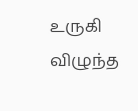உருகி விழுந்த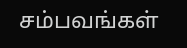சம்பவங்கள்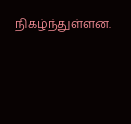நிகழ்ந்துள்ளன.